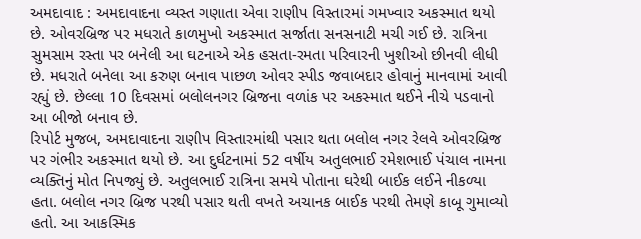અમદાવાદ : અમદાવાદના વ્યસ્ત ગણાતા એવા રાણીપ વિસ્તારમાં ગમખ્વાર અકસ્માત થયો છે. ઓવરબ્રિજ પર મધરાતે કાળમુખો અકસ્માત સર્જાતા સનસનાટી મચી ગઈ છે. રાત્રિના સુમસામ રસ્તા પર બનેલી આ ઘટનાએ એક હસતા-રમતા પરિવારની ખુશીઓ છીનવી લીધી છે. મધરાતે બનેલા આ કરુણ બનાવ પાછળ ઓવર સ્પીડ જવાબદાર હોવાનું માનવામાં આવી રહ્યું છે. છેલ્લા 10 દિવસમાં બલોલનગર બ્રિજના વળાંક પર અકસ્માત થઈને નીચે પડવાનો આ બીજો બનાવ છે.
રિપોર્ટ મુજબ, અમદાવાદના રાણીપ વિસ્તારમાંથી પસાર થતા બલોલ નગર રેલવે ઓવરબ્રિજ પર ગંભીર અકસ્માત થયો છે. આ દુર્ઘટનામાં 52 વર્ષીય અતુલભાઈ રમેશભાઈ પંચાલ નામના વ્યક્તિનું મોત નિપજ્યું છે. અતુલભાઈ રાત્રિના સમયે પોતાના ઘરેથી બાઈક લઈને નીકળ્યા હતા. બલોલ નગર બ્રિજ પરથી પસાર થતી વખતે અચાનક બાઈક પરથી તેમણે કાબૂ ગુમાવ્યો હતો. આ આકસ્મિક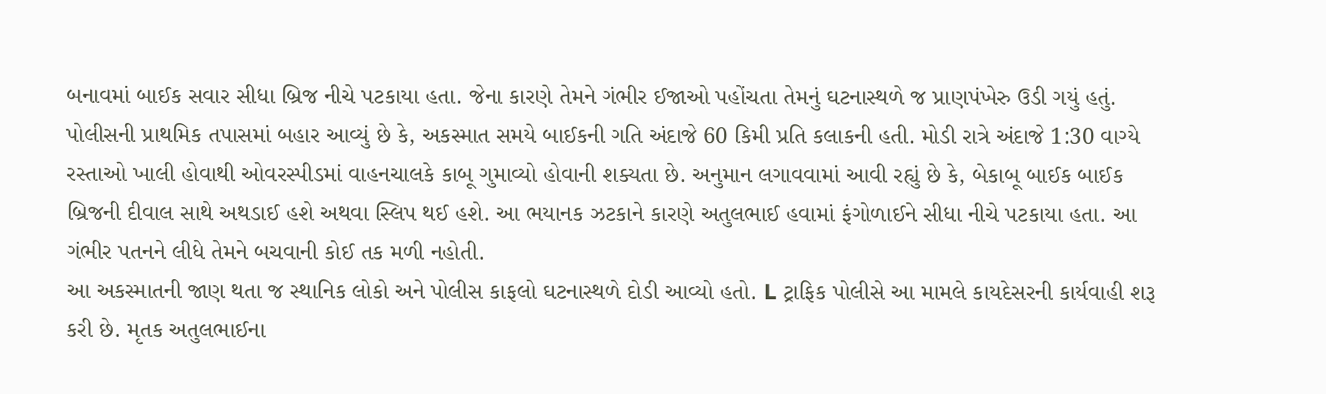બનાવમાં બાઈક સવાર સીધા બ્રિજ નીચે પટકાયા હતા. જેના કારણે તેમને ગંભીર ઈજાઓ પહોંચતા તેમનું ઘટનાસ્થળે જ પ્રાણપંખેરુ ઉડી ગયું હતું.
પોલીસની પ્રાથમિક તપાસમાં બહાર આવ્યું છે કે, અકસ્માત સમયે બાઈકની ગતિ અંદાજે 60 કિમી પ્રતિ કલાકની હતી. મોડી રાત્રે અંદાજે 1:30 વાગ્યે રસ્તાઓ ખાલી હોવાથી ઓવરસ્પીડમાં વાહનચાલકે કાબૂ ગુમાવ્યો હોવાની શક્યતા છે. અનુમાન લગાવવામાં આવી રહ્યું છે કે, બેકાબૂ બાઈક બાઈક બ્રિજની દીવાલ સાથે અથડાઈ હશે અથવા સ્લિપ થઈ હશે. આ ભયાનક ઝટકાને કારણે અતુલભાઈ હવામાં ફંગોળાઈને સીધા નીચે પટકાયા હતા. આ ગંભીર પતનને લીધે તેમને બચવાની કોઈ તક મળી નહોતી.
આ અકસ્માતની જાણ થતા જ સ્થાનિક લોકો અને પોલીસ કાફલો ઘટનાસ્થળે દોડી આવ્યો હતો. L ટ્રાફિક પોલીસે આ મામલે કાયદેસરની કાર્યવાહી શરૂ કરી છે. મૃતક અતુલભાઈના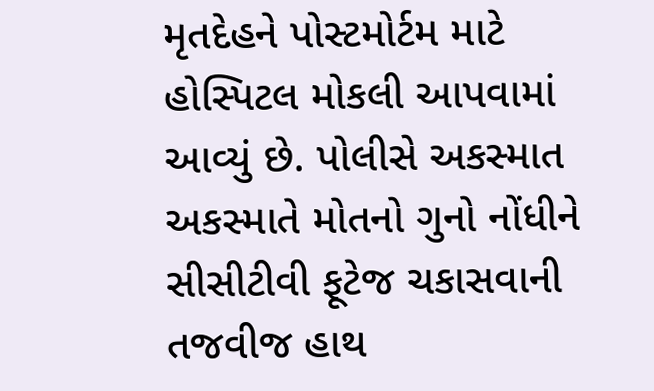મૃતદેહને પોસ્ટમોર્ટમ માટે હોસ્પિટલ મોકલી આપવામાં આવ્યું છે. પોલીસે અકસ્માત અકસ્માતે મોતનો ગુનો નોંધીને સીસીટીવી ફૂટેજ ચકાસવાની તજવીજ હાથ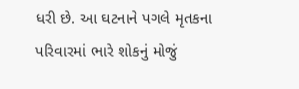ધરી છે. આ ઘટનાને પગલે મૃતકના પરિવારમાં ભારે શોકનું મોજું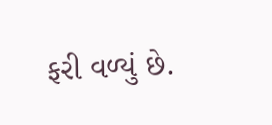ફરી વળ્યું છે.